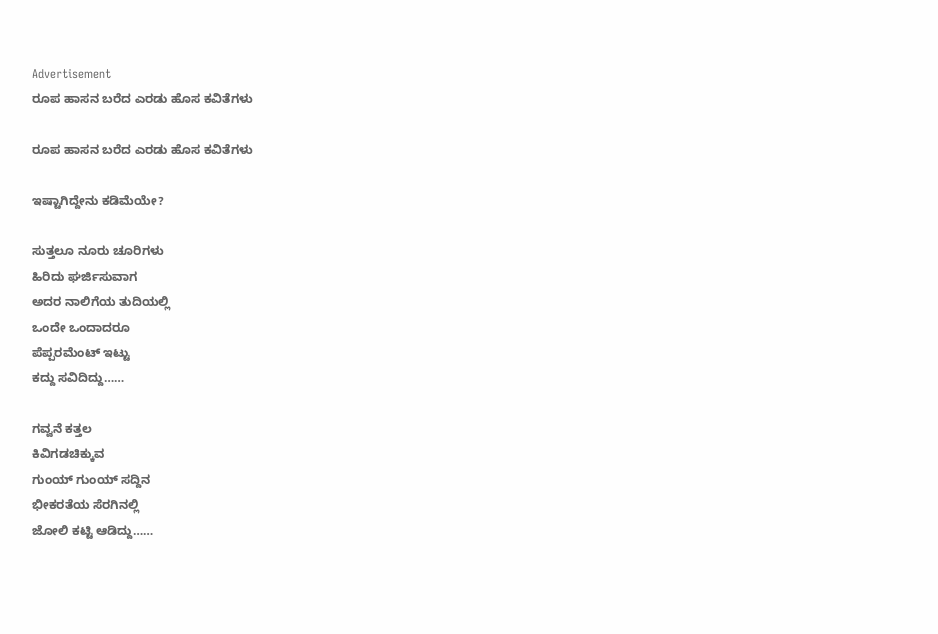Advertisement
ರೂಪ ಹಾಸನ ಬರೆದ ಎರಡು ಹೊಸ ಕವಿತೆಗಳು

ರೂಪ ಹಾಸನ ಬರೆದ ಎರಡು ಹೊಸ ಕವಿತೆಗಳು

ಇಷ್ಟಾಗಿದ್ದೇನು ಕಡಿಮೆಯೇ?

ಸುತ್ತಲೂ ನೂರು ಚೂರಿಗಳು
ಹಿರಿದು ಘರ್ಜಿಸುವಾಗ
ಅದರ ನಾಲಿಗೆಯ ತುದಿಯಲ್ಲಿ
ಒಂದೇ ಒಂದಾದರೂ
ಪೆಪ್ಪರಮೆಂಟ್ ಇಟ್ಟು
ಕದ್ದು ಸವಿದಿದ್ದು……

ಗವ್ವನೆ ಕತ್ತಲ
ಕಿವಿಗಡಚಿಕ್ಕುವ
ಗುಂಯ್ ಗುಂಯ್ ಸದ್ದಿನ
ಭೀಕರತೆಯ ಸೆರಗಿನಲ್ಲಿ
ಜೋಲಿ ಕಟ್ಟಿ ಆಡಿದ್ದು……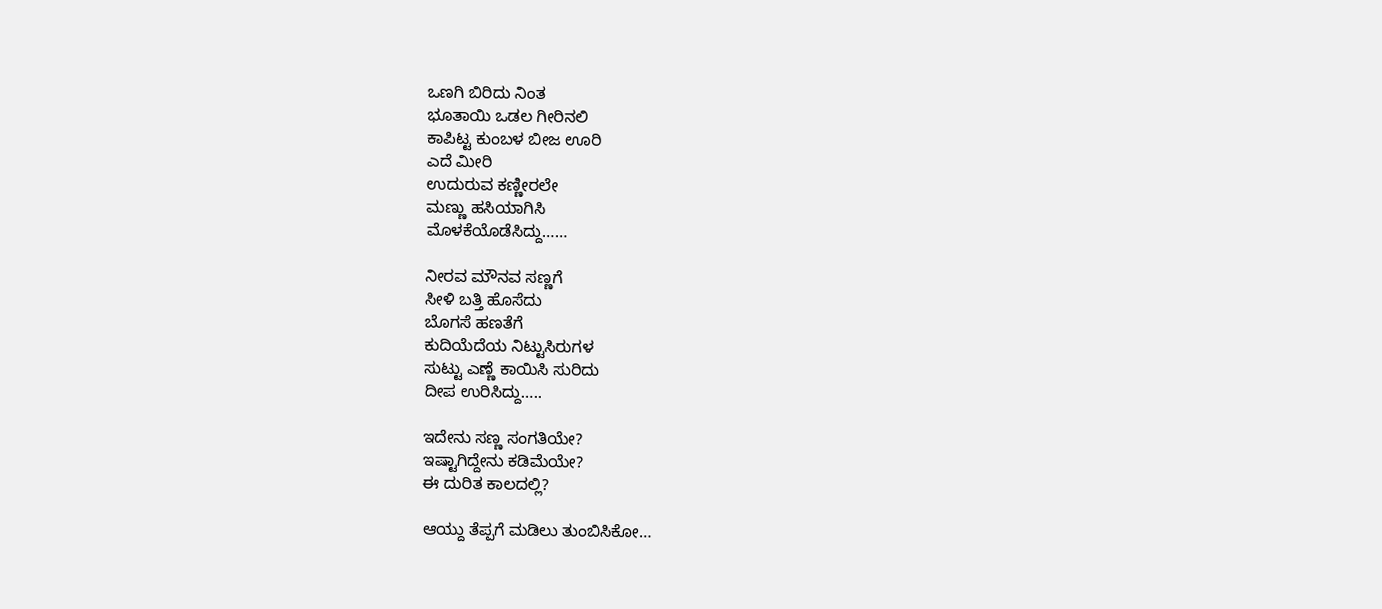ಒಣಗಿ ಬಿರಿದು ನಿಂತ
ಭೂತಾಯಿ ಒಡಲ ಗೀರಿನಲಿ
ಕಾಪಿಟ್ಟ ಕುಂಬಳ ಬೀಜ ಊರಿ
ಎದೆ ಮೀರಿ
ಉದುರುವ ಕಣ್ಣೀರಲೇ
ಮಣ್ಣು ಹಸಿಯಾಗಿಸಿ
ಮೊಳಕೆಯೊಡೆಸಿದ್ದು……

ನೀರವ ಮೌನವ ಸಣ್ಣಗೆ
ಸೀಳಿ ಬತ್ತಿ ಹೊಸೆದು
ಬೊಗಸೆ ಹಣತೆಗೆ
ಕುದಿಯೆದೆಯ ನಿಟ್ಟುಸಿರುಗಳ
ಸುಟ್ಟು ಎಣ್ಣೆ ಕಾಯಿಸಿ ಸುರಿದು
ದೀಪ ಉರಿಸಿದ್ದು…..

ಇದೇನು ಸಣ್ಣ ಸಂಗತಿಯೇ?
ಇಷ್ಟಾಗಿದ್ದೇನು ಕಡಿಮೆಯೇ?
ಈ ದುರಿತ ಕಾಲದಲ್ಲಿ?

ಆಯ್ದು ತೆಪ್ಪಗೆ ಮಡಿಲು ತುಂಬಿಸಿಕೋ…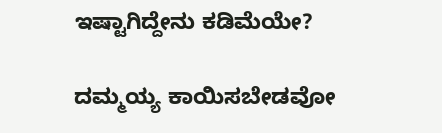ಇಷ್ಟಾಗಿದ್ದೇನು ಕಡಿಮೆಯೇ?

ದಮ್ಮಯ್ಯ ಕಾಯಿಸಬೇಡವೋ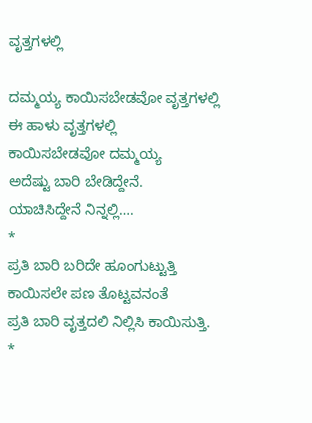ವೃತ್ತಗಳಲ್ಲಿ

ದಮ್ಮಯ್ಯ ಕಾಯಿಸಬೇಡವೋ ವೃತ್ತಗಳಲ್ಲಿ
ಈ ಹಾಳು ವೃತ್ತಗಳಲ್ಲಿ
ಕಾಯಿಸಬೇಡವೋ ದಮ್ಮಯ್ಯ
ಅದೆಷ್ಟು ಬಾರಿ ಬೇಡಿದ್ದೇನೆ.
ಯಾಚಿಸಿದ್ದೇನೆ ನಿನ್ನಲ್ಲಿ….
*
ಪ್ರತಿ ಬಾರಿ ಬರಿದೇ ಹೂಂಗುಟ್ಟುತ್ತಿ
ಕಾಯಿಸಲೇ ಪಣ ತೊಟ್ಟವನಂತೆ
ಪ್ರತಿ ಬಾರಿ ವೃತ್ತದಲಿ ನಿಲ್ಲಿಸಿ ಕಾಯಿಸುತ್ತಿ.
*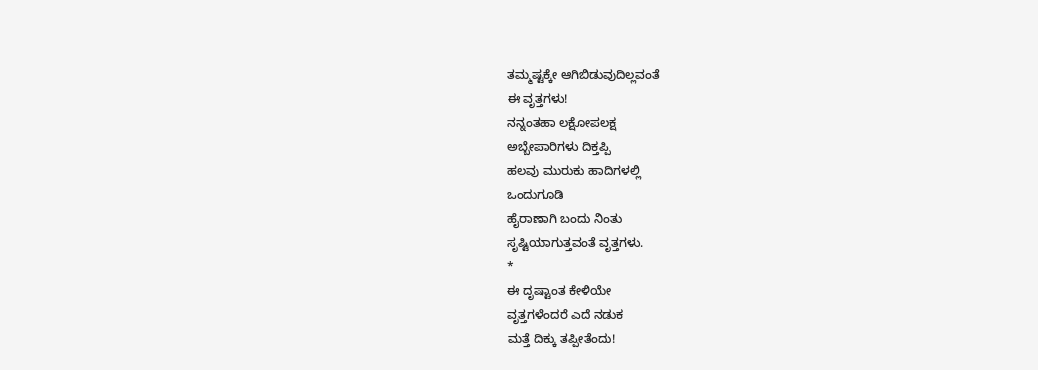ತಮ್ಮಷ್ಟಕ್ಕೇ ಆಗಿಬಿಡುವುದಿಲ್ಲವಂತೆ
ಈ ವೃತ್ತಗಳು!
ನನ್ನಂತಹಾ ಲಕ್ಷೋಪಲಕ್ಷ
ಅಬ್ಬೇಪಾರಿಗಳು ದಿಕ್ತಪ್ಪಿ
ಹಲವು ಮುರುಕು ಹಾದಿಗಳಲ್ಲಿ
ಒಂದುಗೂಡಿ
ಹೈರಾಣಾಗಿ ಬಂದು ನಿಂತು
ಸೃಷ್ಟಿಯಾಗುತ್ತವಂತೆ ವೃತ್ತಗಳು.
*
ಈ ದೃಷ್ಟಾಂತ ಕೇಳಿಯೇ
ವೃತ್ತಗಳೆಂದರೆ ಎದೆ ನಡುಕ
ಮತ್ತೆ ದಿಕ್ಕು ತಪ್ಪೀತೆಂದು!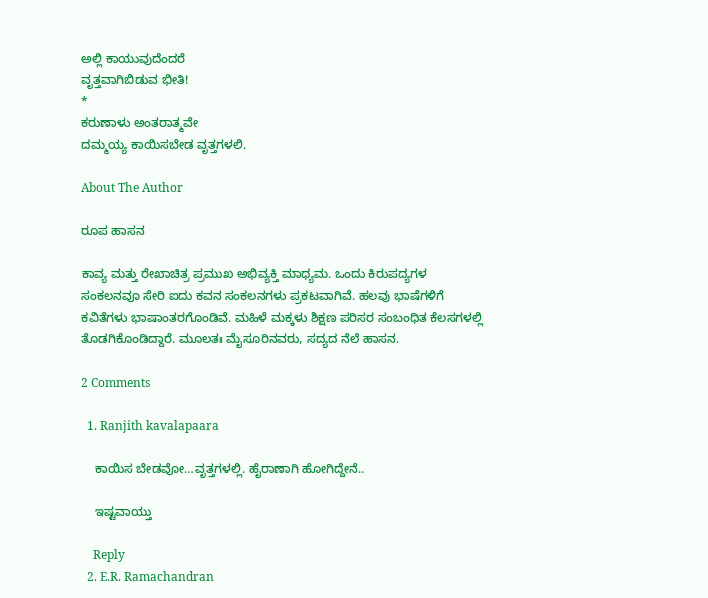ಅಲ್ಲಿ ಕಾಯುವುದೆಂದರೆ
ವೃತ್ತವಾಗಿಬಿಡುವ ಭೀತಿ!
*
ಕರುಣಾಳು ಅಂತರಾತ್ಮವೇ
ದಮ್ಮಯ್ಯ ಕಾಯಿಸಬೇಡ ವೃತ್ತಗಳಲಿ.

About The Author

ರೂಪ ಹಾಸನ

ಕಾವ್ಯ ಮತ್ತು ರೇಖಾಚಿತ್ರ ಪ್ರಮುಖ ಅಭಿವ್ಯಕ್ತಿ ಮಾಧ್ಯಮ. ಒಂದು ಕಿರುಪದ್ಯಗಳ ಸಂಕಲನವೂ ಸೇರಿ ಐದು ಕವನ ಸಂಕಲನಗಳು ಪ್ರಕಟವಾಗಿವೆ. ಹಲವು ಭಾಷೆಗಳಿಗೆ ಕವಿತೆಗಳು ಭಾಷಾಂತರಗೊಂಡಿವೆ. ಮಹಿಳೆ ಮಕ್ಕಳು ಶಿಕ್ಷಣ ಪರಿಸರ ಸಂಬಂಧಿತ ಕೆಲಸಗಳಲ್ಲಿ ತೊಡಗಿಕೊಂಡಿದ್ದಾರೆ. ಮೂಲತಃ ಮೈಸೂರಿನವರು, ಸದ್ಯದ ನೆಲೆ ಹಾಸನ.

2 Comments

  1. Ranjith kavalapaara

    ಕಾಯಿಸ‌ ಬೇಡವೋ…ವೃತ್ತಗಳಲ್ಲಿ. ಹೈರಾಣಾಗಿ ಹೋಗಿದ್ದೇನೆ..

    ಇಷ್ಟವಾಯ್ತು

    Reply
  2. E.R. Ramachandran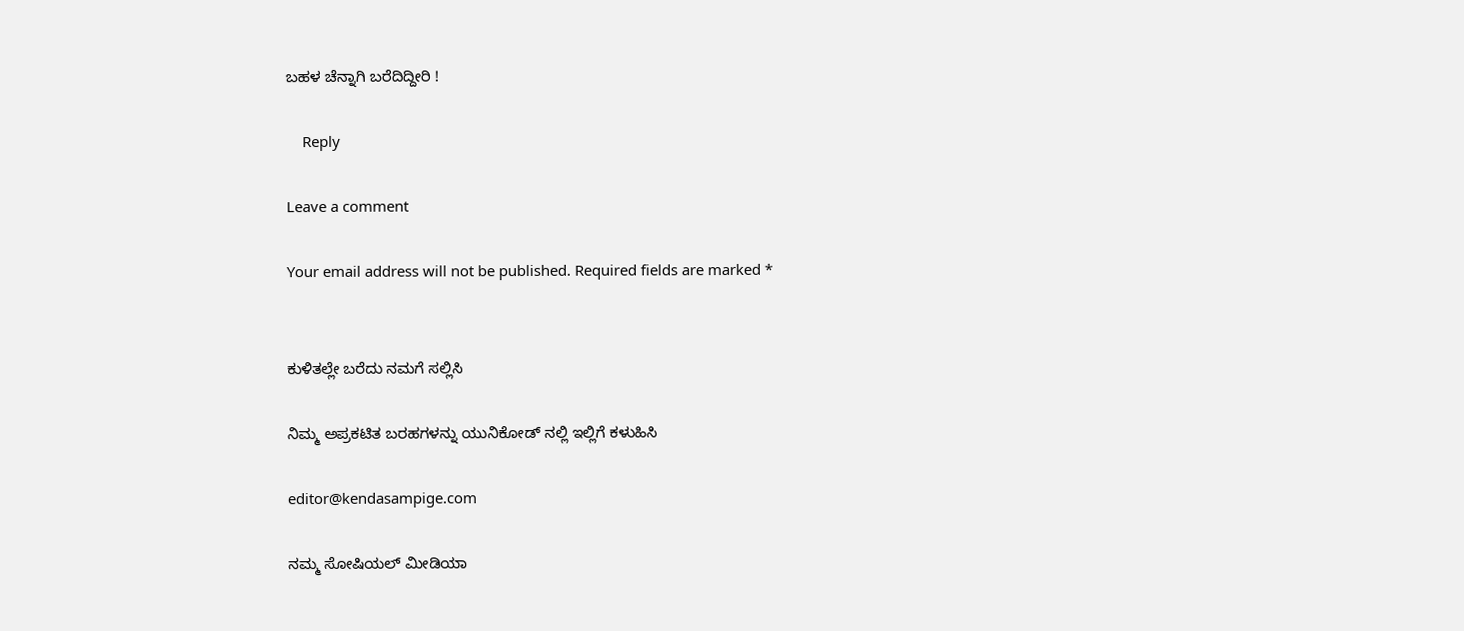ಬಹಳ ಚೆನ್ನಾಗಿ ಬರೆದಿದ್ದೀರಿ !

    Reply

Leave a comment

Your email address will not be published. Required fields are marked *


ಕುಳಿತಲ್ಲೇ ಬರೆದು ನಮಗೆ ಸಲ್ಲಿಸಿ

ನಿಮ್ಮ ಅಪ್ರಕಟಿತ ಬರಹಗಳನ್ನು ಯುನಿಕೋಡ್ ನಲ್ಲಿ ಇಲ್ಲಿಗೆ ಕಳುಹಿಸಿ

editor@kendasampige.com

ನಮ್ಮ ಸೋಷಿಯಲ್‌ ಮೀಡಿಯಾ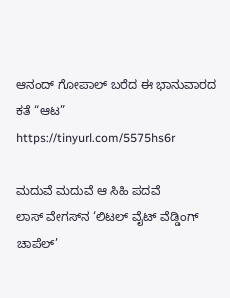ಆನಂದ್‌ ಗೋಪಾಲ್‌ ಬರೆದ ಈ ಭಾನುವಾರದ ಕತೆ “ಆಟ”
https://tinyurl.com/5575hs6r

ಮದುವೆ ಮದುವೆ ಆ ಸಿಹಿ ಪದವೆ
ಲಾಸ್‌ ವೇಗಸ್‌ನ ‘ಲಿಟಲ್ ವೈಟ್ ವೆಡ್ಡಿಂಗ್ ಚಾಪೆಲ್’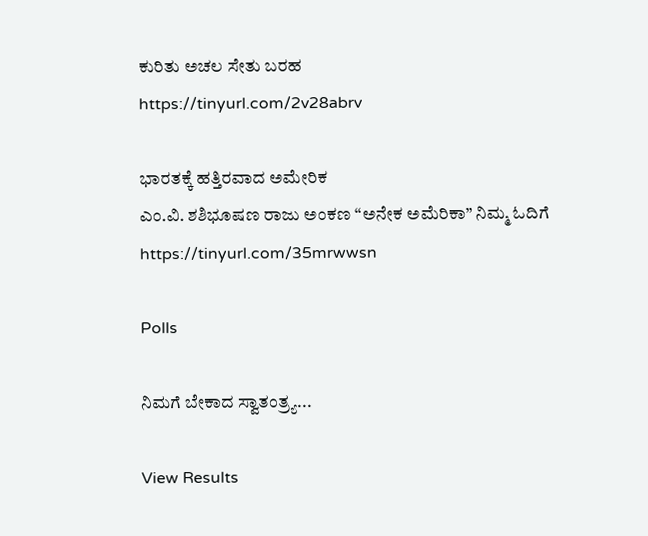ಕುರಿತು ಅಚಲ ಸೇತು ಬರಹ
https://tinyurl.com/2v28abrv

ಭಾರತಕ್ಕೆ ಹತ್ತಿರವಾದ ಅಮೇರಿಕ
ಎಂ.ವಿ. ಶಶಿಭೂಷಣ ರಾಜು ಅಂಕಣ “ಅನೇಕ ಅಮೆರಿಕಾ” ನಿಮ್ಮ ಓದಿಗೆ
https://tinyurl.com/35mrwwsn

Polls

ನಿಮಗೆ ಬೇಕಾದ ಸ್ವಾತಂತ್ರ್ಯ...

View Results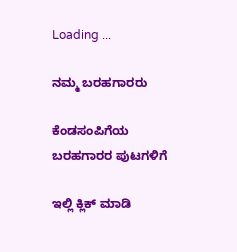Loading ...

ನಮ್ಮ ಬರಹಗಾರರು

ಕೆಂಡಸಂಪಿಗೆಯ ಬರಹಗಾರರ ಪುಟಗಳಿಗೆ

ಇಲ್ಲಿ ಕ್ಲಿಕ್ ಮಾಡಿ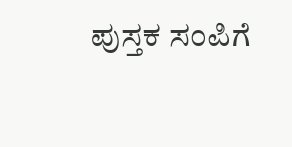ಪುಸ್ತಕ ಸಂಪಿಗೆ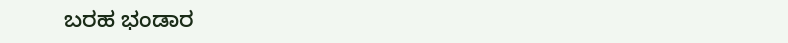ಬರಹ ಭಂಡಾರ